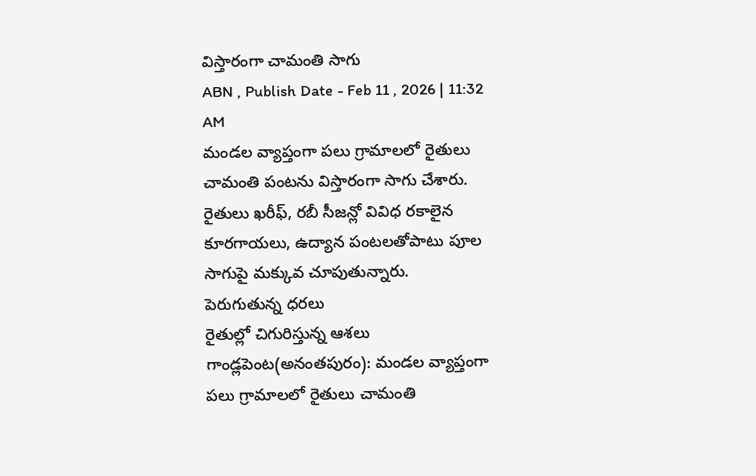విస్తారంగా చామంతి సాగు
ABN , Publish Date - Feb 11 , 2026 | 11:32 AM
మండల వ్యాప్తంగా పలు గ్రామాలలో రైతులు చామంతి పంటను విస్తారంగా సాగు చేశారు. రైతులు ఖరీఫ్, రబీ సీజన్లో వివిధ రకాలైన కూరగాయలు, ఉద్యాన పంటలతోపాటు పూల సాగుపై మక్కువ చూపుతున్నారు.
పెరుగుతున్న ధరలు
రైతుల్లో చిగురిస్తున్న ఆశలు
గాండ్లపెంట(అనంతపురం): మండల వ్యాప్తంగా పలు గ్రామాలలో రైతులు చామంతి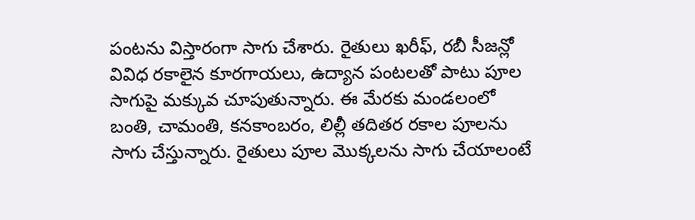పంటను విస్తారంగా సాగు చేశారు. రైతులు ఖరీఫ్, రబీ సీజన్లో వివిధ రకాలైన కూరగాయలు, ఉద్యాన పంటలతో పాటు పూల సాగుపై మక్కువ చూపుతున్నారు. ఈ మేరకు మండలంలో బంతి, చామంతి, కనకాంబరం, లిల్లీ తదితర రకాల పూలను సాగు చేస్తున్నారు. రైతులు పూల మొక్కలను సాగు చేయాలంటే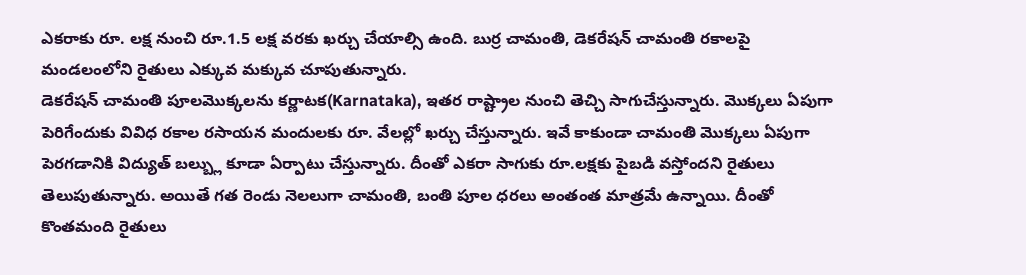ఎకరాకు రూ. లక్ష నుంచి రూ.1.5 లక్ష వరకు ఖర్చు చేయాల్సి ఉంది. బుర్ర చామంతి, డెకరేషన్ చామంతి రకాలపై మండలంలోని రైతులు ఎక్కువ మక్కువ చూపుతున్నారు.
డెకరేషన్ చామంతి పూలమొక్కలను కర్ణాటక(Karnataka), ఇతర రాష్ట్రాల నుంచి తెచ్చి సాగుచేస్తున్నారు. మొక్కలు ఏపుగా పెరిగేందుకు వివిధ రకాల రసాయన మందులకు రూ. వేలల్లో ఖర్చు చేస్తున్నారు. ఇవే కాకుండా చామంతి మొక్కలు ఏపుగా పెరగడానికి విద్యుత్ బల్బ్లు కూడా ఏర్పాటు చేస్తున్నారు. దీంతో ఎకరా సాగుకు రూ.లక్షకు పైబడి వస్తోందని రైతులు తెలుపుతున్నారు. అయితే గత రెండు నెలలుగా చామంతి, బంతి పూల ధరలు అంతంత మాత్రమే ఉన్నాయి. దీంతో కొంతమంది రైతులు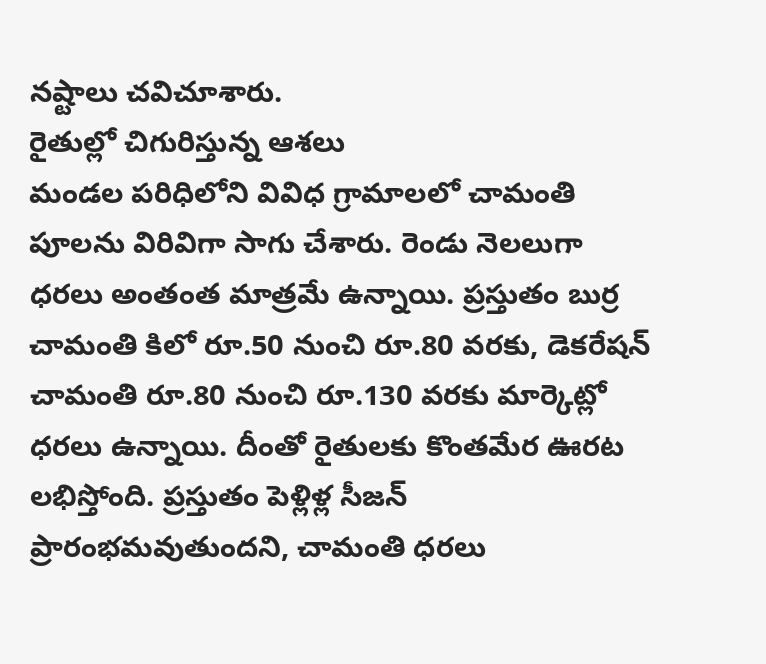నష్టాలు చవిచూశారు.
రైతుల్లో చిగురిస్తున్న ఆశలు
మండల పరిధిలోని వివిధ గ్రామాలలో చామంతి పూలను విరివిగా సాగు చేశారు. రెండు నెలలుగా ధరలు అంతంత మాత్రమే ఉన్నాయి. ప్రస్తుతం బుర్ర చామంతి కిలో రూ.50 నుంచి రూ.80 వరకు, డెకరేషన్ చామంతి రూ.80 నుంచి రూ.130 వరకు మార్కెట్లో ధరలు ఉన్నాయి. దీంతో రైతులకు కొంతమేర ఊరట లభిస్తోంది. ప్రస్తుతం పెళ్లిళ్ల సీజన్ ప్రారంభమవుతుందని, చామంతి ధరలు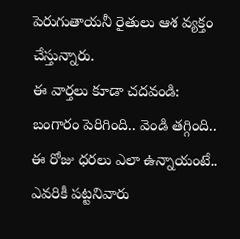పెరుగుతాయనీ రైతులు ఆశ వ్యక్తం చేస్తున్నారు.
ఈ వార్తలు కూడా చదవండి:
బంగారం పెరిగింది.. వెండి తగ్గింది.. ఈ రోజు ధరలు ఎలా ఉన్నాయంటే..
ఎవరికీ పట్టనివారు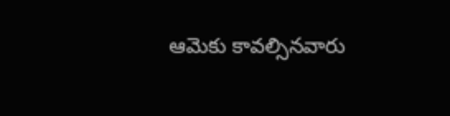ఆమెకు కావల్సినవారు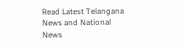Read Latest Telangana News and National News